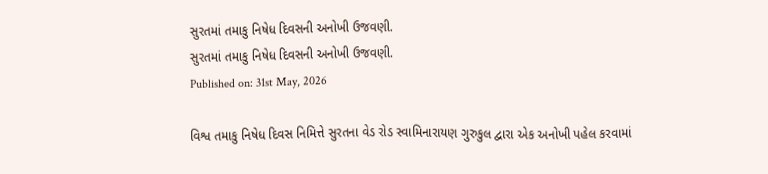સુરતમાં તમાકુ નિષેધ દિવસની અનોખી ઉજવણી.
સુરતમાં તમાકુ નિષેધ દિવસની અનોખી ઉજવણી.
Published on: 31st May, 2026

વિશ્વ તમાકુ નિષેધ દિવસ નિમિત્તે સુરતના વેડ રોડ સ્વામિનારાયણ ગુરુકુલ દ્વારા એક અનોખી પહેલ કરવામાં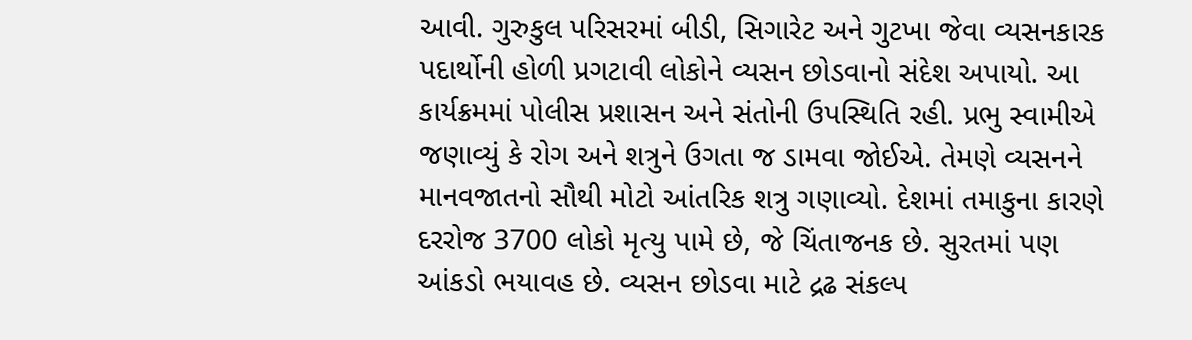આવી. ગુરુકુલ પરિસરમાં બીડી, સિગારેટ અને ગુટખા જેવા વ્યસનકારક પદાર્થોની હોળી પ્રગટાવી લોકોને વ્યસન છોડવાનો સંદેશ અપાયો. આ કાર્યક્રમમાં પોલીસ પ્રશાસન અને સંતોની ઉપસ્થિતિ રહી. પ્રભુ સ્વામીએ જણાવ્યું કે રોગ અને શત્રુને ઉગતા જ ડામવા જોઈએ. તેમણે વ્યસનને માનવજાતનો સૌથી મોટો આંતરિક શત્રુ ગણાવ્યો. દેશમાં તમાકુના કારણે દરરોજ 3700 લોકો મૃત્યુ પામે છે, જે ચિંતાજનક છે. સુરતમાં પણ આંકડો ભયાવહ છે. વ્યસન છોડવા માટે દ્રઢ સંકલ્પ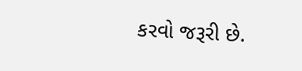કરવો જરૂરી છે.